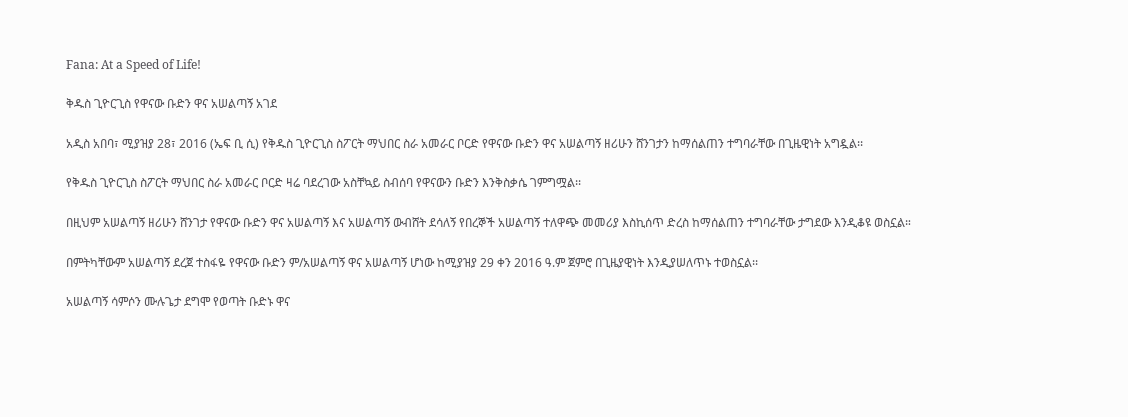Fana: At a Speed of Life!

ቅዱስ ጊዮርጊስ የዋናው ቡድን ዋና አሠልጣኝ አገደ

አዲስ አበባ፣ ሚያዝያ 28፣ 2016 (ኤፍ ቢ ሲ) የቅዱስ ጊዮርጊስ ስፖርት ማህበር ስራ አመራር ቦርድ የዋናው ቡድን ዋና አሠልጣኝ ዘሪሁን ሸንገታን ከማሰልጠን ተግባራቸው በጊዜዊነት አግዷል፡፡

የቅዱስ ጊዮርጊስ ስፖርት ማህበር ስራ አመራር ቦርድ ዛሬ ባደረገው አስቸኳይ ስብሰባ የዋናውን ቡድን እንቅስቃሴ ገምግሟል፡፡

በዚህም አሠልጣኝ ዘሪሁን ሸንገታ የዋናው ቡድን ዋና አሠልጣኝ እና አሠልጣኝ ውብሸት ደሳለኝ የበረኞች አሠልጣኝ ተለዋጭ መመሪያ እስኪሰጥ ድረስ ከማሰልጠን ተግባራቸው ታግደው እንዲቆዩ ወስኗል።

በምትካቸውም አሠልጣኝ ደረጀ ተስፋዬ የዋናው ቡድን ም/አሠልጣኝ ዋና አሠልጣኝ ሆነው ከሚያዝያ 29 ቀን 2016 ዓ.ም ጀምሮ በጊዜያዊነት እንዲያሠለጥኑ ተወስኗል፡፡

አሠልጣኝ ሳምሶን ሙሉጌታ ደግሞ የወጣት ቡድኑ ዋና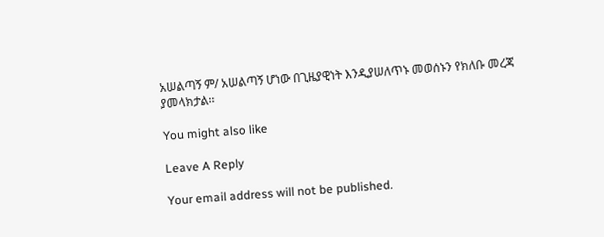አሠልጣኝ ም/ አሠልጣኝ ሆነው በጊዜያዊነት እንዲያሠለጥኑ መወሰኑን የክለቡ መረጃ ያመላክታል፡፡

You might also like

Leave A Reply

Your email address will not be published.